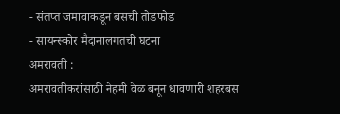- संतप्त जमावाकडून बसची तोडफोड
- सायन्स्कोर मैदानालगतची घटना
अमरावती :
अमरावतीकरांसाठी नेहमी वेळ बनून धावणारी शहरबस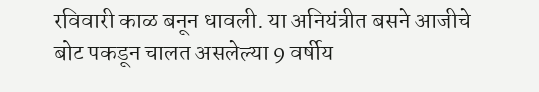रविवारी काळ बनून धावली. या अनियंत्रीत बसने आजीचे बोट पकडून चालत असलेल्या 9 वर्षीय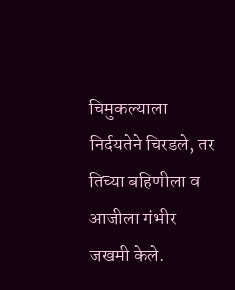चिमुकल्याला निर्दयतेने चिरडले, तर तिच्या बहिणीला व आजीला गंभीर जखमी केले.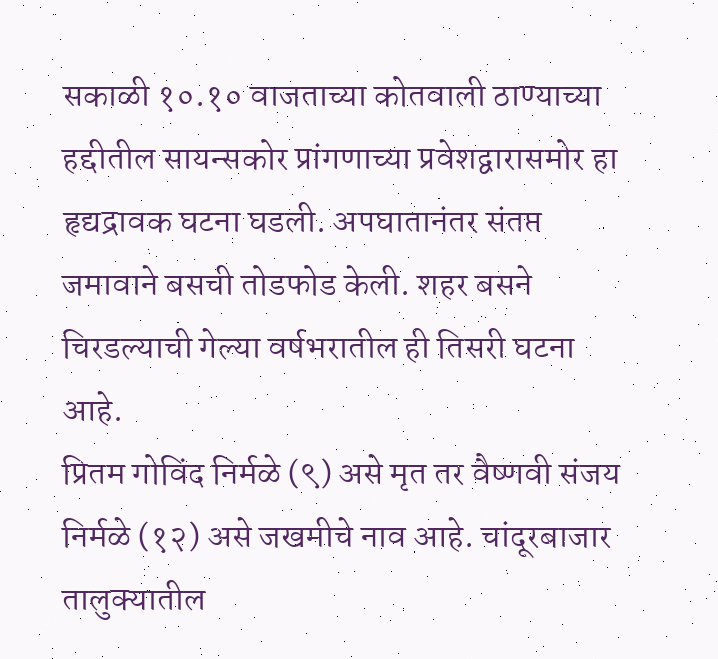सकाळी १०.१० वाजताच्या कोतवाली ठाण्याच्या हद्दीतील सायन्सकोर प्रांगणाच्या प्रवेशद्वारासमोर हा हृद्यद्रावक घटना घडली. अपघातानंतर संतप्त जमावाने बसची तोडफोड केली. शहर बसने चिरडल्याची गेल्या वर्षभरातील ही तिसरी घटना आहे.
प्रितम गोविंद निर्मळे (९) असे मृत तर वैष्णवी संजय निर्मळे (१२) असे जखमीचे नाव आहे. चांदूरबाजार तालुक्यातील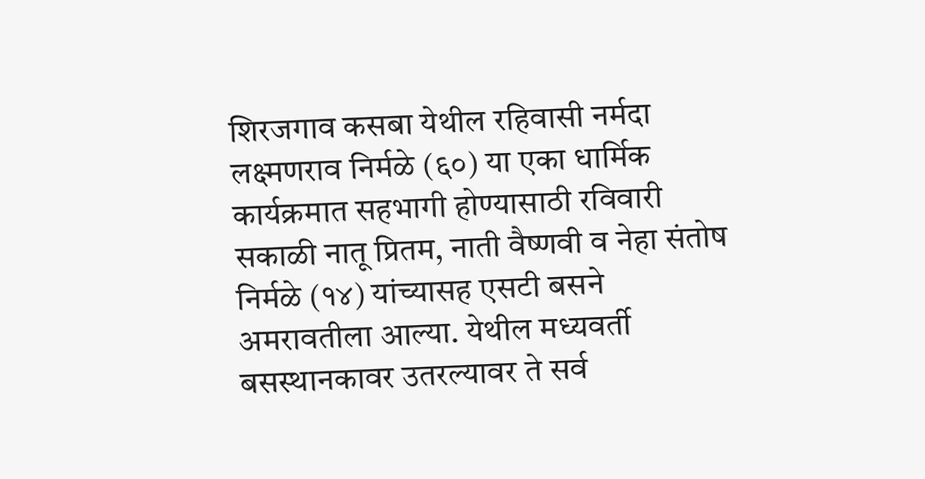शिरजगाव कसबा येथील रहिवासी नर्मदा लक्ष्मणराव निर्मळे (६०) या एका धार्मिक कार्यक्रमात सहभागी होण्यासाठी रविवारी सकाळी नातू प्रितम, नाती वैष्णवी व नेहा संतोष निर्मळे (१४) यांच्यासह एसटी बसने अमरावतीला आल्या. येथील मध्यवर्ती बसस्थानकावर उतरल्यावर ते सर्व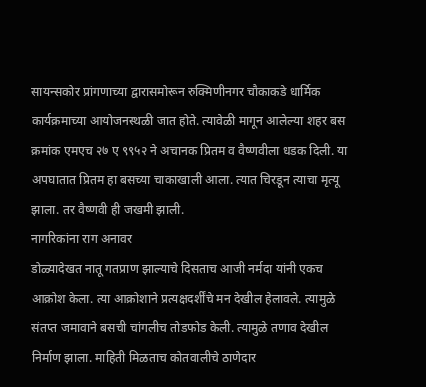सायन्सकोर प्रांगणाच्या द्वारासमोरून रुक्मिणीनगर चौकाकडे धार्मिक कार्यक्रमाच्या आयोजनस्थळी जात होते. त्यावेळी मागून आलेल्या शहर बस क्रमांक एमएच २७ ए ९९५२ ने अचानक प्रितम व वैष्णवीला धडक दिली. या अपघातात प्रितम हा बसच्या चाकाखाली आला. त्यात चिरडून त्याचा मृत्यू झाला. तर वैष्णवी ही जखमी झाली.
नागरिकांना राग अनावर
डोळ्यादेखत नातू गतप्राण झाल्याचे दिसताच आजी नर्मदा यांनी एकच आक्रोश केला. त्या आक्रोशाने प्रत्यक्षदर्शींचे मन देखील हेलावले. त्यामुळे संतप्त जमावाने बसची चांगलीच तोडफोड केली. त्यामुळे तणाव देखील निर्माण झाला. माहिती मिळताच कोतवालीचे ठाणेदार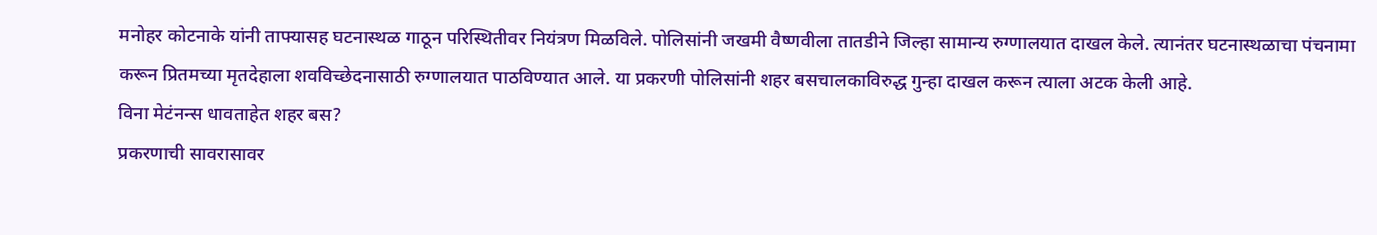मनोहर कोटनाके यांनी ताफ्यासह घटनास्थळ गाठून परिस्थितीवर नियंत्रण मिळविले. पोलिसांनी जखमी वैष्णवीला तातडीने जिल्हा सामान्य रुग्णालयात दाखल केले. त्यानंतर घटनास्थळाचा पंचनामा करून प्रितमच्या मृतदेहाला शवविच्छेदनासाठी रुग्णालयात पाठविण्यात आले. या प्रकरणी पोलिसांनी शहर बसचालकाविरुद्ध गुन्हा दाखल करून त्याला अटक केली आहे.
विना मेटंनन्स धावताहेत शहर बस?
प्रकरणाची सावरासावर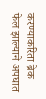करण्याकरिता ब्रेक फेल झाल्याने अपघात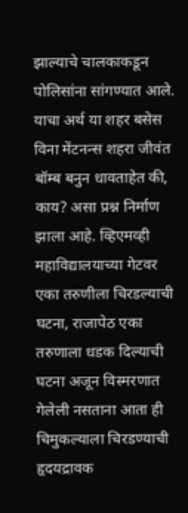झाल्याचे चालकाकडून पोलिसांना सांगण्यात आले. याचा अर्थ या शहर बसेस विना मेंटनन्स शहरा जीवंत बॉम्ब बनुन धावताहेत की, काय? असा प्रश्न निर्माण झाला आहे. व्हिएमव्ही महाविद्यालयाच्या गेटवर एका तरुणीला चिरडल्याची घटना, राजापेठ एका तरुणाला धडक दिल्याची घटना अजून विस्मरणात गेलेली नसताना आता ही चिमुकल्याला चिरडण्याची हृदयद्रावक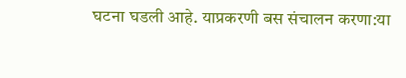घटना घडली आहे. याप्रकरणी बस संचालन करणा:या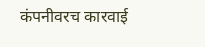कंपनीवरच कारवाई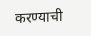करण्याची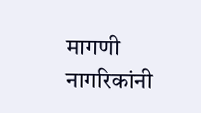मागणी नागरिकांनी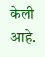केली आहे.